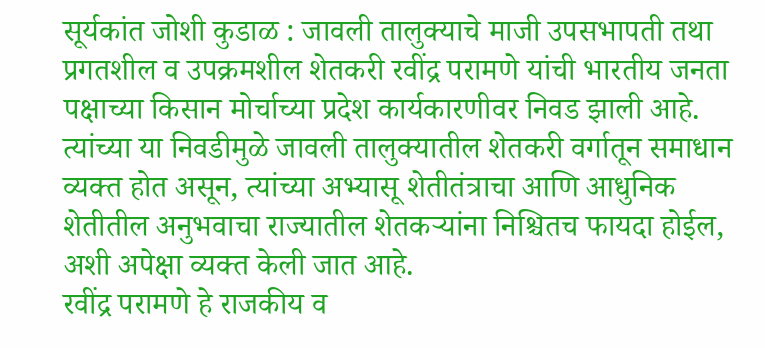सूर्यकांत जोशी कुडाळ : जावली तालुक्याचे माजी उपसभापती तथा प्रगतशील व उपक्रमशील शेतकरी रवींद्र परामणे यांची भारतीय जनता पक्षाच्या किसान मोर्चाच्या प्रदेश कार्यकारणीवर निवड झाली आहे. त्यांच्या या निवडीमुळे जावली तालुक्यातील शेतकरी वर्गातून समाधान व्यक्त होत असून, त्यांच्या अभ्यासू शेतीतंत्राचा आणि आधुनिक शेतीतील अनुभवाचा राज्यातील शेतकऱ्यांना निश्चितच फायदा होईल, अशी अपेक्षा व्यक्त केली जात आहे.
रवींद्र परामणे हे राजकीय व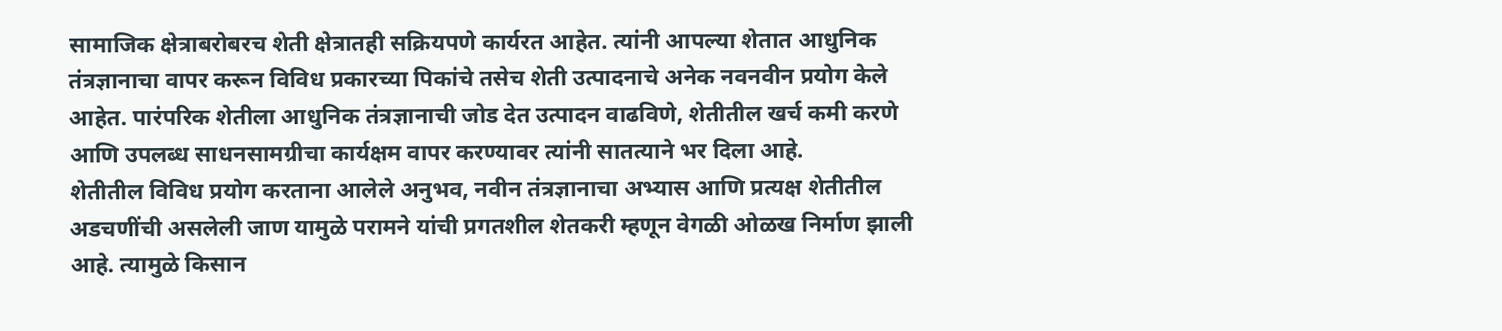सामाजिक क्षेत्राबरोबरच शेती क्षेत्रातही सक्रियपणे कार्यरत आहेत. त्यांनी आपल्या शेतात आधुनिक तंत्रज्ञानाचा वापर करून विविध प्रकारच्या पिकांचे तसेच शेती उत्पादनाचे अनेक नवनवीन प्रयोग केले आहेत. पारंपरिक शेतीला आधुनिक तंत्रज्ञानाची जोड देत उत्पादन वाढविणे, शेतीतील खर्च कमी करणे आणि उपलब्ध साधनसामग्रीचा कार्यक्षम वापर करण्यावर त्यांनी सातत्याने भर दिला आहे.
शेतीतील विविध प्रयोग करताना आलेले अनुभव, नवीन तंत्रज्ञानाचा अभ्यास आणि प्रत्यक्ष शेतीतील अडचणींची असलेली जाण यामुळे परामने यांची प्रगतशील शेतकरी म्हणून वेगळी ओळख निर्माण झाली आहे. त्यामुळे किसान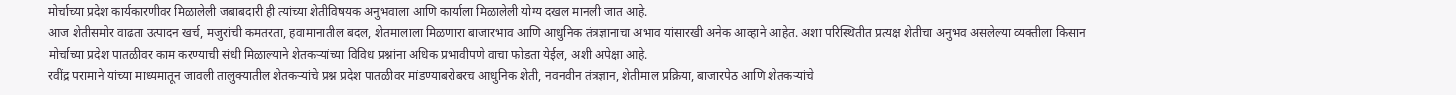मोर्चाच्या प्रदेश कार्यकारणीवर मिळालेली जबाबदारी ही त्यांच्या शेतीविषयक अनुभवाला आणि कार्याला मिळालेली योग्य दखल मानली जात आहे.
आज शेतीसमोर वाढता उत्पादन खर्च, मजुरांची कमतरता, हवामानातील बदल, शेतमालाला मिळणारा बाजारभाव आणि आधुनिक तंत्रज्ञानाचा अभाव यांसारखी अनेक आव्हाने आहेत. अशा परिस्थितीत प्रत्यक्ष शेतीचा अनुभव असलेल्या व्यक्तीला किसान मोर्चाच्या प्रदेश पातळीवर काम करण्याची संधी मिळाल्याने शेतकऱ्यांच्या विविध प्रश्नांना अधिक प्रभावीपणे वाचा फोडता येईल, अशी अपेक्षा आहे.
रवींद्र परामाने यांच्या माध्यमातून जावली तालुक्यातील शेतकऱ्यांचे प्रश्न प्रदेश पातळीवर मांडण्याबरोबरच आधुनिक शेती, नवनवीन तंत्रज्ञान, शेतीमाल प्रक्रिया, बाजारपेठ आणि शेतकऱ्यांचे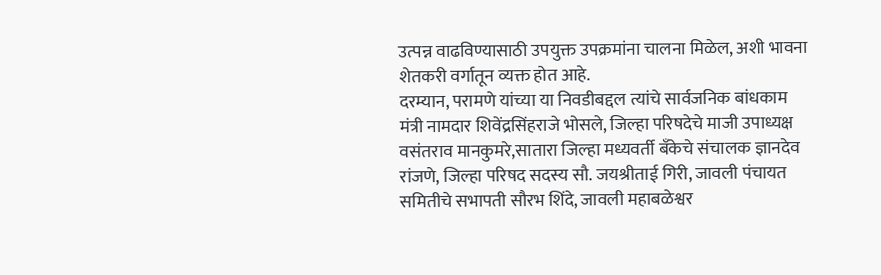उत्पन्न वाढविण्यासाठी उपयुक्त उपक्रमांना चालना मिळेल, अशी भावना शेतकरी वर्गातून व्यक्त होत आहे.
दरम्यान, परामणे यांच्या या निवडीबद्दल त्यांचे सार्वजनिक बांधकाम मंत्री नामदार शिवेंद्रसिंहराजे भोसले, जिल्हा परिषदेचे माजी उपाध्यक्ष वसंतराव मानकुमरे,सातारा जिल्हा मध्यवर्ती बँकेचे संचालक ज्ञानदेव रांजणे, जिल्हा परिषद सदस्य सौ. जयश्रीताई गिरी, जावली पंचायत समितीचे सभापती सौरभ शिंदे, जावली महाबळेश्वर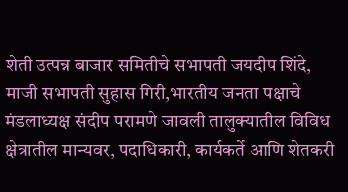शेती उत्पन्न बाजार समितीचे सभापती जयदीप शिंदे, माजी सभापती सुहास गिरी,भारतीय जनता पक्षाचे मंडलाध्यक्ष संदीप परामणे जावली तालुक्यातील विविध क्षेत्रातील मान्यवर, पदाधिकारी, कार्यकर्ते आणि शेतकरी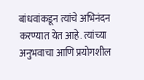बांधवांकडून त्यांचे अभिनंदन करण्यात येत आहे. त्यांच्या अनुभवाचा आणि प्रयोगशील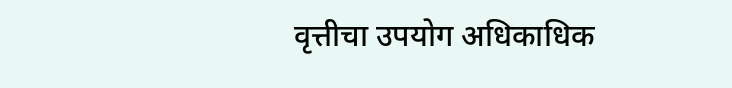वृत्तीचा उपयोग अधिकाधिक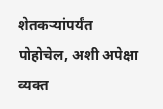शेतकऱ्यांपर्यंत पोहोचेल, अशी अपेक्षा व्यक्त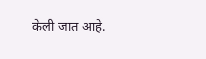केली जात आहे.